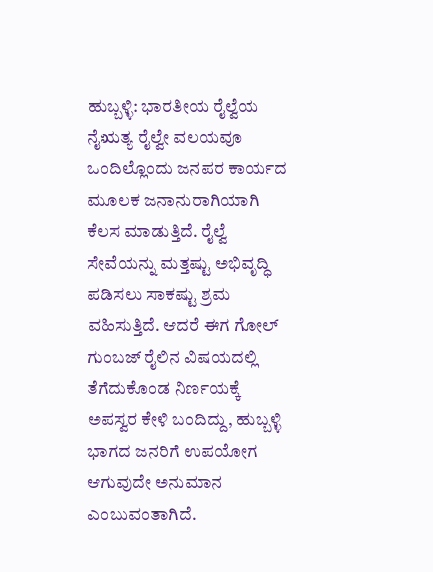ಹುಬ್ಬಳ್ಳಿ: ಭಾರತೀಯ ರೈಲ್ವೆಯ ನೈಋತ್ಯ ರೈಲ್ವೇ ವಲಯವೂ ಒಂದಿಲ್ಲೊಂದು ಜನಪರ ಕಾರ್ಯದ ಮೂಲಕ ಜನಾನುರಾಗಿಯಾಗಿ ಕೆಲಸ ಮಾಡುತ್ತಿದೆ. ರೈಲ್ವೆ ಸೇವೆಯನ್ನು ಮತ್ತಷ್ಟು ಅಭಿವೃದ್ಧಿ ಪಡಿಸಲು ಸಾಕಷ್ಟು ಶ್ರಮ ವಹಿಸುತ್ತಿದೆ. ಆದರೆ ಈಗ ಗೋಲ್ ಗುಂಬಜ್ ರೈಲಿನ ವಿಷಯದಲ್ಲಿ ತೆಗೆದುಕೊಂಡ ನಿರ್ಣಯಕ್ಕೆ ಅಪಸ್ವರ ಕೇಳಿ ಬಂದಿದ್ದು, ಹುಬ್ಬಳ್ಳಿ ಭಾಗದ ಜನರಿಗೆ ಉಪಯೋಗ ಆಗುವುದೇ ಅನುಮಾನ ಎಂಬುವಂತಾಗಿದೆ.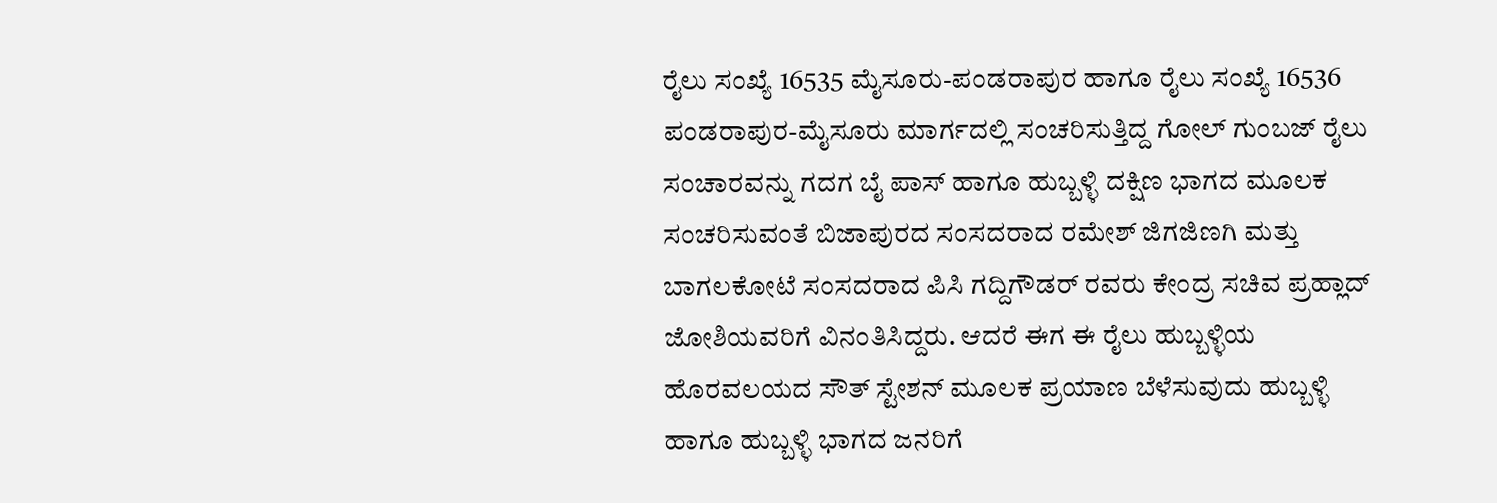ರೈಲು ಸಂಖ್ಯೆ 16535 ಮೈಸೂರು-ಪಂಡರಾಪುರ ಹಾಗೂ ರೈಲು ಸಂಖ್ಯೆ 16536 ಪಂಡರಾಪುರ-ಮೈಸೂರು ಮಾರ್ಗದಲ್ಲಿ ಸಂಚರಿಸುತ್ತಿದ್ದ ಗೋಲ್ ಗುಂಬಜ್ ರೈಲು ಸಂಚಾರವನ್ನು ಗದಗ ಬೈ ಪಾಸ್ ಹಾಗೂ ಹುಬ್ಬಳ್ಳಿ ದಕ್ಷಿಣ ಭಾಗದ ಮೂಲಕ ಸಂಚರಿಸುವಂತೆ ಬಿಜಾಪುರದ ಸಂಸದರಾದ ರಮೇಶ್ ಜಿಗಜಿಣಗಿ ಮತ್ತು ಬಾಗಲಕೋಟೆ ಸಂಸದರಾದ ಪಿಸಿ ಗದ್ದಿಗೌಡರ್ ರವರು ಕೇಂದ್ರ ಸಚಿವ ಪ್ರಹ್ಲಾದ್ ಜೋಶಿಯವರಿಗೆ ವಿನಂತಿಸಿದ್ದರು. ಆದರೆ ಈಗ ಈ ರೈಲು ಹುಬ್ಬಳ್ಳಿಯ ಹೊರವಲಯದ ಸೌತ್ ಸ್ಟೇಶನ್ ಮೂಲಕ ಪ್ರಯಾಣ ಬೆಳೆಸುವುದು ಹುಬ್ಬಳ್ಳಿ ಹಾಗೂ ಹುಬ್ಬಳ್ಳಿ ಭಾಗದ ಜನರಿಗೆ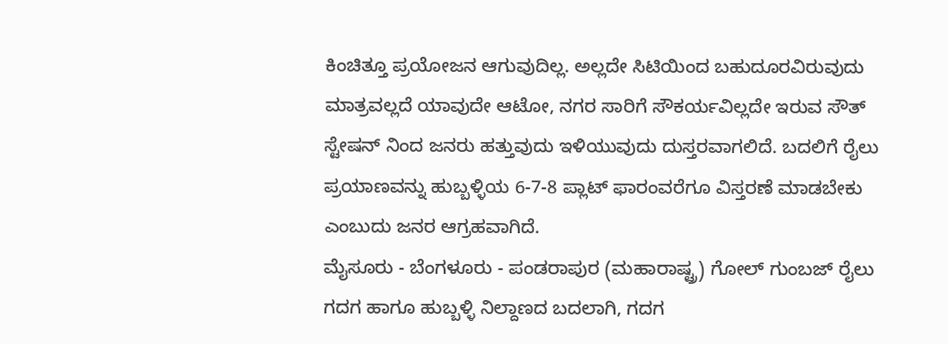ಕಿಂಚಿತ್ತೂ ಪ್ರಯೋಜನ ಆಗುವುದಿಲ್ಲ. ಅಲ್ಲದೇ ಸಿಟಿಯಿಂದ ಬಹುದೂರವಿರುವುದು ಮಾತ್ರವಲ್ಲದೆ ಯಾವುದೇ ಆಟೋ, ನಗರ ಸಾರಿಗೆ ಸೌಕರ್ಯವಿಲ್ಲದೇ ಇರುವ ಸೌತ್ ಸ್ಟೇಷನ್ ನಿಂದ ಜನರು ಹತ್ತುವುದು ಇಳಿಯುವುದು ದುಸ್ತರವಾಗಲಿದೆ. ಬದಲಿಗೆ ರೈಲು ಪ್ರಯಾಣವನ್ನು ಹುಬ್ಬಳ್ಳಿಯ 6-7-8 ಪ್ಲಾಟ್ ಫಾರಂವರೆಗೂ ವಿಸ್ತರಣೆ ಮಾಡಬೇಕು ಎಂಬುದು ಜನರ ಆಗ್ರಹವಾಗಿದೆ.
ಮೈಸೂರು - ಬೆಂಗಳೂರು - ಪಂಡರಾಪುರ (ಮಹಾರಾಷ್ಟ್ರ) ಗೋಲ್ ಗುಂಬಜ್ ರೈಲು ಗದಗ ಹಾಗೂ ಹುಬ್ಬಳ್ಳಿ ನಿಲ್ದಾಣದ ಬದಲಾಗಿ, ಗದಗ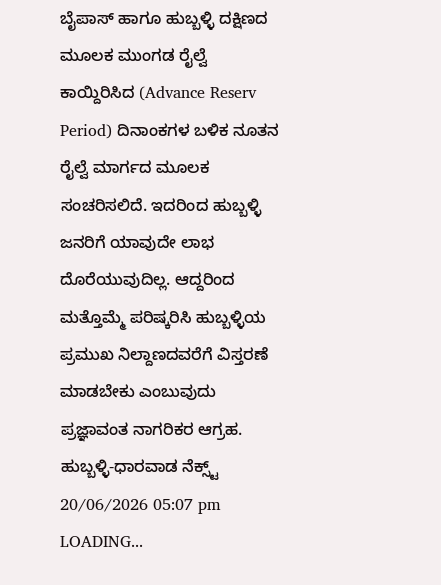ಬೈಪಾಸ್ ಹಾಗೂ ಹುಬ್ಬಳ್ಳಿ ದಕ್ಷಿಣದ ಮೂಲಕ ಮುಂಗಡ ರೈಲ್ವೆ ಕಾಯ್ದಿರಿಸಿದ (Advance Reserv Period) ದಿನಾಂಕಗಳ ಬಳಿಕ ನೂತನ ರೈಲ್ವೆ ಮಾರ್ಗದ ಮೂಲಕ ಸಂಚರಿಸಲಿದೆ. ಇದರಿಂದ ಹುಬ್ಬಳ್ಳಿ ಜನರಿಗೆ ಯಾವುದೇ ಲಾಭ ದೊರೆಯುವುದಿಲ್ಲ. ಆದ್ದರಿಂದ ಮತ್ತೊಮ್ಮೆ ಪರಿಷ್ಕರಿಸಿ ಹುಬ್ಬಳ್ಳಿಯ ಪ್ರಮುಖ ನಿಲ್ದಾಣದವರೆಗೆ ವಿಸ್ತರಣೆ ಮಾಡಬೇಕು ಎಂಬುವುದು ಪ್ರಜ್ಞಾವಂತ ನಾಗರಿಕರ ಆಗ್ರಹ.
ಹುಬ್ಬಳ್ಳಿ-ಧಾರವಾಡ ನೆಕ್ಸ್ಟ್
20/06/2026 05:07 pm
LOADING...